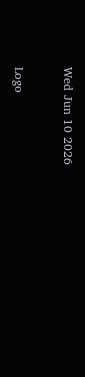Wed Jun 10 2026

Logo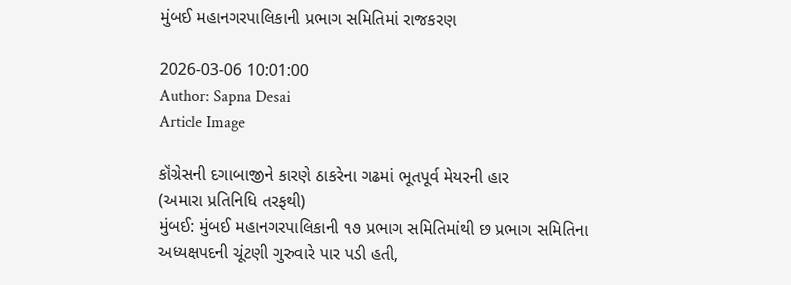મુંબઈ મહાનગરપાલિકાની પ્રભાગ સમિતિમાં રાજકરણ

2026-03-06 10:01:00
Author: Sapna Desai
Article Image

કૉંગ્રેસની દગાબાજીને કારણે ઠાકરેના ગઢમાં ભૂતપૂર્વ મેયરની હાર
(અમારા પ્રતિનિધિ તરફથી)
મુંબઈ: મુંબઈ મહાનગરપાલિકાની ૧૭ પ્રભાગ સમિતિમાંથી છ પ્રભાગ સમિતિના અધ્યક્ષપદની ચૂંટણી ગુરુવારે પાર પડી હતી,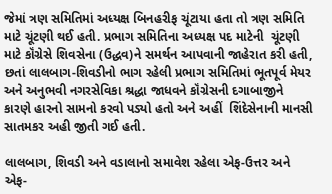જેમાં ત્રણ સમિતિમાં અધ્યક્ષ બિનહરીફ ચૂંટાયા હતા તો ત્રણ સમિતિ માટે ચૂંટણી થઈ હતી. પ્રભાગ સમિતિના અધ્યક્ષ પદ માટેની  ચૂંટણી માટે કૉંગ્રેસે શિવસેના (ઉદ્ધવ)ને સમર્થન આપવાની જાહેરાત કરી હતી, છતાં લાલબાગ-શિવડીનો ભાગ રહેલી પ્રભાગ સમિતિમાં ભૂતપૂર્વ મેયર અને અનુભવી નગરસેવિકા શ્રદ્ધા જાધવને કૉંગ્રેસની દગાબાજીને કારણે હારનો સામનો કરવો પડ્યો હતો અને અહીં  શિંદેસેનાની માનસી સાતમકર અહી જીતી ગઈ હતી.

લાલબાગ, શિવડી અને વડાલાનો સમાવેશ રહેલા એફ-ઉત્તર અને એફ-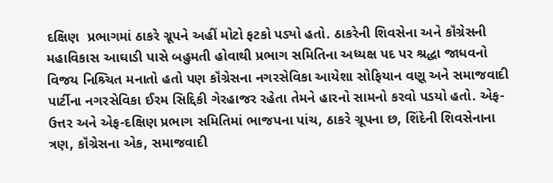દક્ષિણ  પ્રભાગમાં ઠાકરે ગ્રૂપને અહીં મોટો ફટકો પડ્યો હતો. ઠાકરેની શિવસેના અને કૉંગ્રેસની મહાવિકાસ આઘાડી પાસે બહુમતી હોવાથી પ્રભાગ સમિતિના અધ્યક્ષ પદ પર શ્રદ્ધા જાધવનો વિજય નિશ્ર્ચિત મનાતો હતો પણ કૉંગ્રેસના નગરસેવિકા આયેશા સોફિયાન વણૂ અને સમાજવાદી પાર્ટીના નગરસેવિકા ઈરમ સિદ્દિકી ગેરહાજર રહેતા તેમને હારનો સામનો કરવો પડયો હતો. એફ-ઉત્તર અને એફ-દક્ષિણ પ્રભાગ સમિતિમાં ભાજપના પાંચ, ઠાકરે ગ્રૂપના છ, શિંદેની શિવસેનાના ત્રણ, કૉંગ્રેસના એક, સમાજવાદી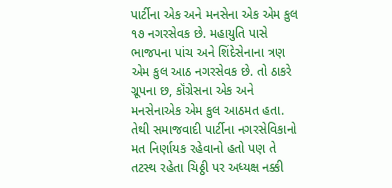પાર્ટીના એક અને મનસેના એક એમ કુલ ૧૭ નગરસેવક છે. મહાયુતિ પાસે ભાજપના પાંચ અને શિંદેસેનાના ત્રણ એમ કુલ આઠ નગરસેવક છે. તો ઠાકરે ગ્રૂપના છ, કૉંગ્રેસના એક અને મનસેનાએક એમ કુલ આઠમત હતા. તેથી સમાજવાદી પાર્ટીના નગરસેવિકાનો મત નિર્ણાયક રહેવાનો હતો પણ તે તટસ્થ રહેતા ચિઠ્ઠી પર અધ્યક્ષ નક્કી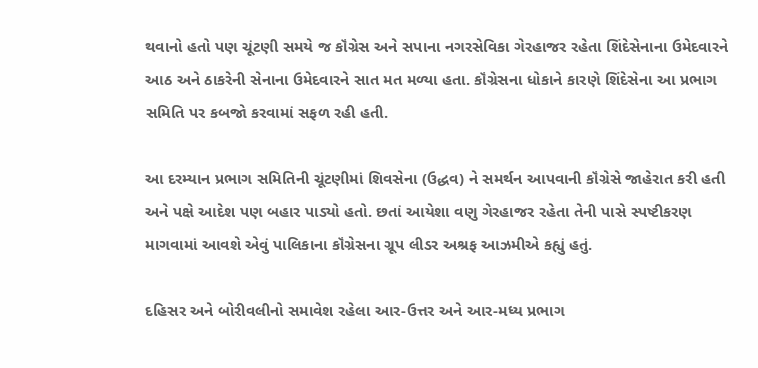થવાનો હતો પણ ચૂંટણી સમયે જ કૉંગ્રેસ અને સપાના નગરસેવિકા ગેરહાજર રહેતા શિંદેસેનાના ઉમેદવારને આઠ અને ઠાકરેની સેનાના ઉમેદવારને સાત મત મળ્યા હતા. કૉંગ્રેસના ધોકાને કારણે શિંદેસેના આ પ્રભાગ સમિતિ પર કબજો કરવામાં સફળ રહી હતી.

આ દરમ્યાન પ્રભાગ સમિતિની ચૂંટણીમાં શિવસેના (ઉદ્ધવ) ને સમર્થન આપવાની કૉંગ્રેસે જાહેરાત કરી હતી અને પક્ષે આદેશ પણ બહાર પાડ્યો હતો. છતાં આયેશા વણુ ગેરહાજર રહેતા તેની પાસે સ્પષ્ટીકરણ માગવામાં આવશે એવું પાલિકાના કૉંગ્રેસના ગ્રૂપ લીડર અશ્રફ આઝમીએ કહ્યું હતું.

દહિસર અને બોરીવલીનો સમાવેશ રહેલા આર-ઉત્તર અને આર-મધ્ય પ્રભાગ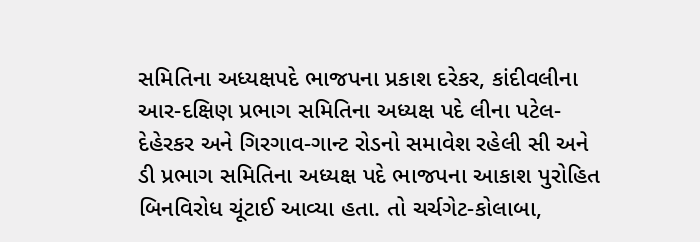સમિતિના અધ્યક્ષપદે ભાજપના પ્રકાશ દરેકર, કાંદીવલીના આર-દક્ષિણ પ્રભાગ સમિતિના અધ્યક્ષ પદે લીના પટેલ-દેહેરકર અને ગિરગાવ-ગાન્ટ રોડનો સમાવેશ રહેલી સી અને ડી પ્રભાગ સમિતિના અધ્યક્ષ પદે ભાજપના આકાશ પુરોહિત બિનવિરોધ ચૂંટાઈ આવ્યા હતા. તો ચર્ચગેટ-કોલાબા,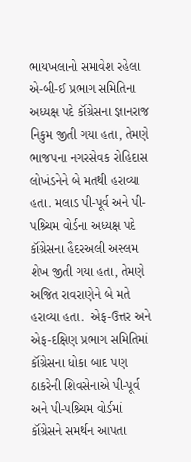ભાયખલાનો સમાવેશ રહેલા એ-બી-ઈ પ્રભાગ સમિતિના અધ્યક્ષ પદે કૉંગ્રેસના જ્ઞાનરાજ નિકુમ જીતી ગયા હતા, તેમણે ભાજપના નગરસેવક રોહિદાસ લોખંડનેને બે મતથી હરાવ્યા હતા. મલાડ પી-પૂર્વ અને પી-પશ્ર્ચિમ વોર્ડના અધ્યક્ષ પદે કૉંગ્રેસના હૈદરઅલી અસ્લમ શેખ જીતી ગયા હતા, તેમણે અજિત રાવરાણેને બે મતે હરાવ્યા હતા.  એફ-ઉત્તર અને એફ-દક્ષિણ પ્રભાગ સમિતિમાં કૉંગ્રેસના ધોકા બાદ પણ ઠાકરેની શિવસેનાએ પી-પૂર્વ અને પી-પશ્ર્ચિમ વોર્ડમાં કૉંગ્રેસને સમર્થન આપતા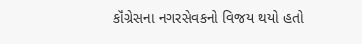કૉંગ્રેસના નગરસેવકનો વિજય થયો હતો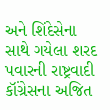અને શિંદેસેના સાથે ગયેલા શરદ પવારની રાષ્ટ્રવાદી કૉંગ્રેસના અજિત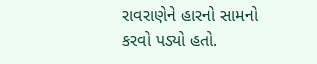રાવરાણેને હારનો સામનો કરવો પડ્યો હતો.